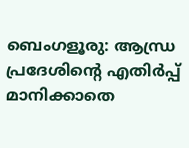ബെംഗളൂരു: ആന്ധ്ര പ്രദേശിന്റെ എതിർപ്പ് മാനിക്കാതെ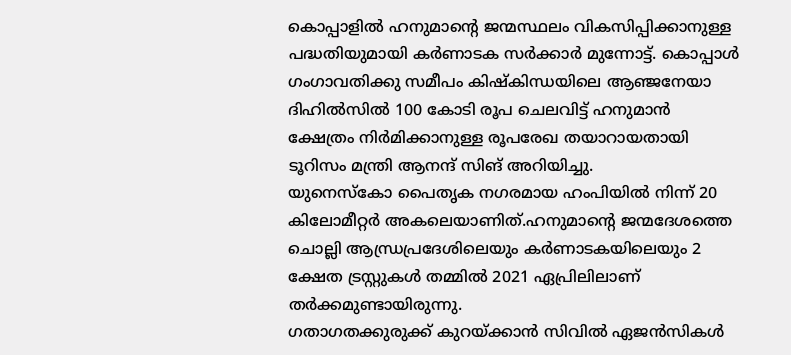കൊപ്പാളിൽ ഹനുമാന്റെ ജന്മസ്ഥലം വികസിപ്പിക്കാനുള്ള പദ്ധതിയുമായി കർണാടക സർക്കാർ മുന്നോട്ട്. കൊപ്പാൾ ഗംഗാവതിക്കു സമീപം കിഷ്കിന്ധയിലെ ആഞ്ജനേയാ ദിഹിൽസിൽ 100 കോടി രൂപ ചെലവിട്ട് ഹനുമാൻ ക്ഷേത്രം നിർമിക്കാനുള്ള രൂപരേഖ തയാറായതായി ടൂറിസം മന്ത്രി ആനന്ദ് സിങ് അറിയിച്ചു.
യുനെസ്കോ പൈതൃക നഗരമായ ഹംപിയിൽ നിന്ന് 20 കിലോമീറ്റർ അകലെയാണിത്.ഹനുമാന്റെ ജന്മദേശത്തെ ചൊല്ലി ആന്ധ്രപ്രദേശിലെയും കർണാടകയിലെയും 2 ക്ഷേത ട്രസ്റ്റുകൾ തമ്മിൽ 2021 ഏപ്രിലിലാണ് തർക്കമുണ്ടായിരുന്നു.
ഗതാഗതക്കുരുക്ക് കുറയ്ക്കാൻ സിവിൽ ഏജൻസികൾ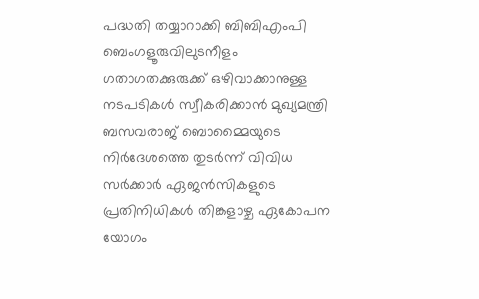പദ്ധതി തയ്യാറാക്കി ബിബിഎംപി
ബെംഗളൂരുവിലുടനീളം ഗതാഗതക്കുരുക്ക് ഒഴിവാക്കാനുള്ള നടപടികൾ സ്വീകരിക്കാൻ മുഖ്യമന്ത്രി ബസവരാജ് ബൊമ്മൈയുടെ നിർദേശത്തെ തുടർന്ന് വിവിധ സർക്കാർ ഏജൻസികളുടെ പ്രതിനിധികൾ തിങ്കളാഴ്ച ഏകോപന യോഗം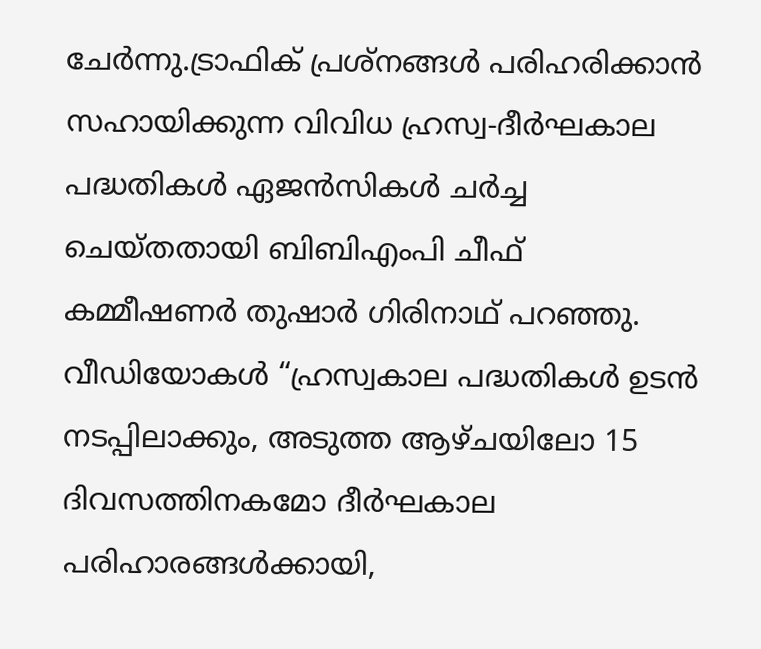ചേർന്നു.ട്രാഫിക് പ്രശ്നങ്ങൾ പരിഹരിക്കാൻ സഹായിക്കുന്ന വിവിധ ഹ്രസ്വ-ദീർഘകാല പദ്ധതികൾ ഏജൻസികൾ ചർച്ച ചെയ്തതായി ബിബിഎംപി ചീഫ് കമ്മീഷണർ തുഷാർ ഗിരിനാഥ് പറഞ്ഞു.
വീഡിയോകൾ “ഹ്രസ്വകാല പദ്ധതികൾ ഉടൻ നടപ്പിലാക്കും, അടുത്ത ആഴ്ചയിലോ 15 ദിവസത്തിനകമോ ദീർഘകാല പരിഹാരങ്ങൾക്കായി,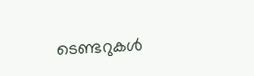ടെണ്ടറുകൾ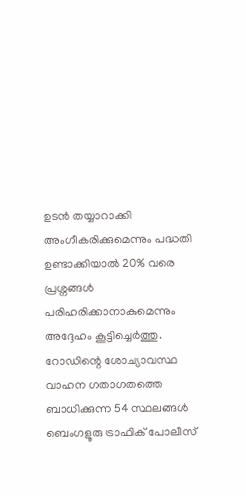ഉടൻ തയ്യാറാക്കി അംഗീകരിക്കുമെന്നും പദ്ധതി ഉണ്ടാക്കിയാൽ 20% വരെ പ്രശ്നങ്ങൾ പരിഹരിക്കാനാകുമെന്നും അദ്ദേഹം കൂട്ടിച്ചെർത്തു.
റോഡിന്റെ ശോച്യാവസ്ഥ വാഹന ഗതാഗതത്തെ ബാധിക്കുന്ന 54 സ്ഥലങ്ങൾ ബെംഗളൂരു ട്രാഫിക് പോലീസ്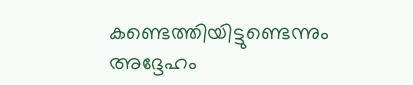കണ്ടെത്തിയിട്ടുണ്ടെന്നും അദ്ദേഹം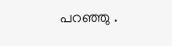പറഞ്ഞു .